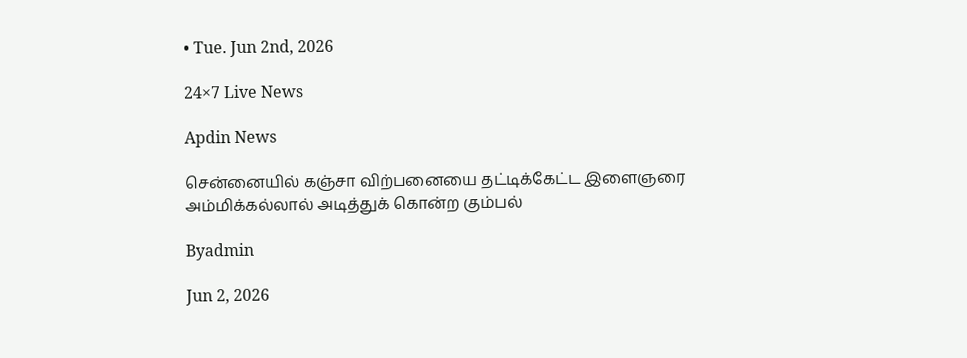• Tue. Jun 2nd, 2026

24×7 Live News

Apdin News

சென்னையில் கஞ்சா விற்பனையை தட்டிக்கேட்ட இளைஞரை அம்மிக்கல்லால் அடித்துக் கொன்ற கும்பல்

Byadmin

Jun 2, 2026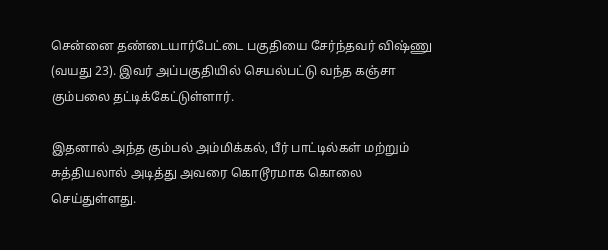சென்னை தண்டையார்பேட்டை பகுதியை சேர்ந்தவர் விஷ்ணு (வயது 23). இவர் அப்பகுதியில் செயல்பட்டு வந்த கஞ்சா கும்பலை தட்டிக்கேட்டுள்ளார்.

இதனால் அந்த கும்பல் அம்மிக்கல், பீர் பாட்டில்கள் மற்றும் சுத்தியலால் அடித்து அவரை கொடூரமாக கொலை செய்துள்ளது.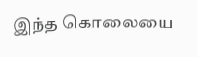இந்த கொலையை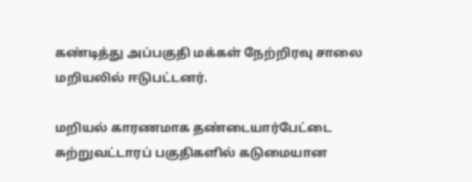கண்டித்து அப்பகுதி மக்கள் நேற்றிரவு சாலை மறியலில் ஈடுபட்டனர்.

மறியல் காரணமாக தண்டையார்பேட்டை சுற்றுவட்டாரப் பகுதிகளில் கடுமையான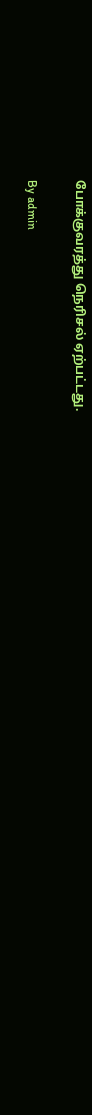போக்குவரத்து நெரிசல் ஏற்பட்டது.

By admin